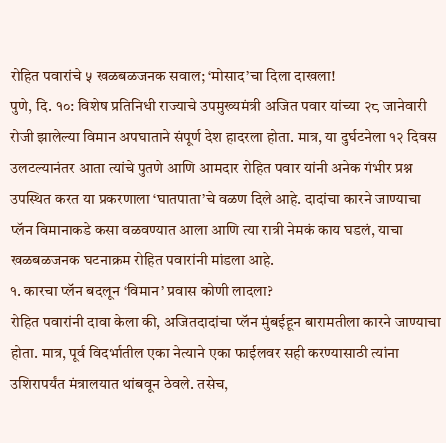रोहित पवारांचे ५ खळबळजनक सवाल; ‘मोसाद’चा दिला दाखला!
पुणे, दि. १०: विशेष प्रतिनिधी राज्याचे उपमुख्यमंत्री अजित पवार यांच्या २८ जानेवारी रोजी झालेल्या विमान अपघाताने संपूर्ण देश हादरला होता. मात्र, या दुर्घटनेला १२ दिवस उलटल्यानंतर आता त्यांचे पुतणे आणि आमदार रोहित पवार यांनी अनेक गंभीर प्रश्न उपस्थित करत या प्रकरणाला ‘घातपाता’चे वळण दिले आहे. दादांचा कारने जाण्याचा प्लॅन विमानाकडे कसा वळवण्यात आला आणि त्या रात्री नेमकं काय घडलं, याचा खळबळजनक घटनाक्रम रोहित पवारांनी मांडला आहे.
१. कारचा प्लॅन बदलून ‘विमान’ प्रवास कोणी लादला?
रोहित पवारांनी दावा केला की, अजितदादांचा प्लॅन मुंबईहून बारामतीला कारने जाण्याचा होता. मात्र, पूर्व विदर्भातील एका नेत्याने एका फाईलवर सही करण्यासाठी त्यांना उशिरापर्यंत मंत्रालयात थांबवून ठेवले. तसेच,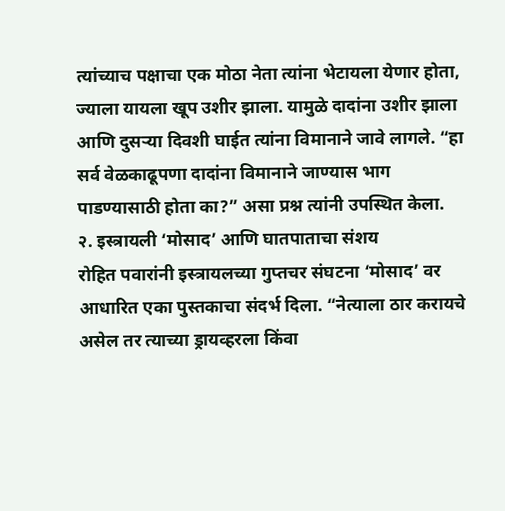त्यांच्याच पक्षाचा एक मोठा नेता त्यांना भेटायला येणार होता, ज्याला यायला खूप उशीर झाला. यामुळे दादांना उशीर झाला आणि दुसऱ्या दिवशी घाईत त्यांना विमानाने जावे लागले. “हा सर्व वेळकाढूपणा दादांना विमानाने जाण्यास भाग पाडण्यासाठी होता का?” असा प्रश्न त्यांनी उपस्थित केला.
२. इस्त्रायली ‘मोसाद’ आणि घातपाताचा संशय
रोहित पवारांनी इस्त्रायलच्या गुप्तचर संघटना ‘मोसाद’ वर आधारित एका पुस्तकाचा संदर्भ दिला. “नेत्याला ठार करायचे असेल तर त्याच्या ड्रायव्हरला किंवा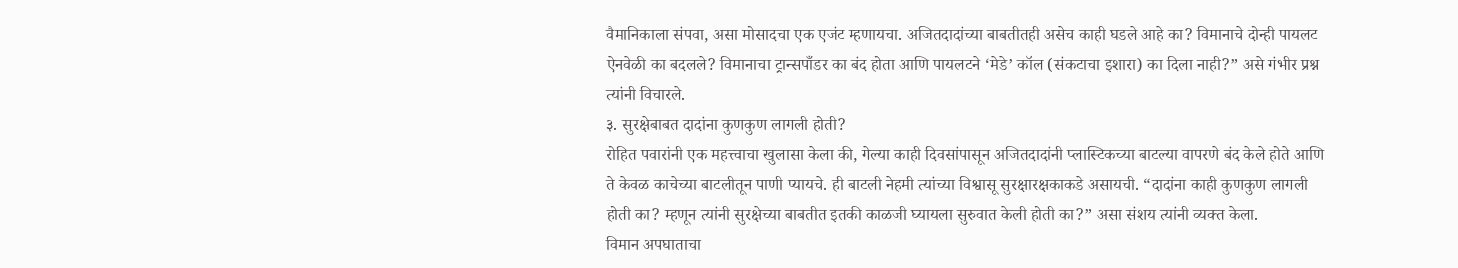वैमानिकाला संपवा, असा मोसादचा एक एजंट म्हणायचा. अजितदादांच्या बाबतीतही असेच काही घडले आहे का? विमानाचे दोन्ही पायलट ऐनवेळी का बदलले? विमानाचा ट्रान्सपाँडर का बंद होता आणि पायलटने ‘मेडे’ कॉल (संकटाचा इशारा) का दिला नाही?” असे गंभीर प्रश्न त्यांनी विचारले.
३. सुरक्षेबाबत दादांना कुणकुण लागली होती?
रोहित पवारांनी एक महत्त्वाचा खुलासा केला की, गेल्या काही दिवसांपासून अजितदादांनी प्लास्टिकच्या बाटल्या वापरणे बंद केले होते आणि ते केवळ काचेच्या बाटलीतून पाणी प्यायचे. ही बाटली नेहमी त्यांच्या विश्वासू सुरक्षारक्षकाकडे असायची. “दादांना काही कुणकुण लागली होती का? म्हणून त्यांनी सुरक्षेच्या बाबतीत इतकी काळजी घ्यायला सुरुवात केली होती का?” असा संशय त्यांनी व्यक्त केला.
विमान अपघाताचा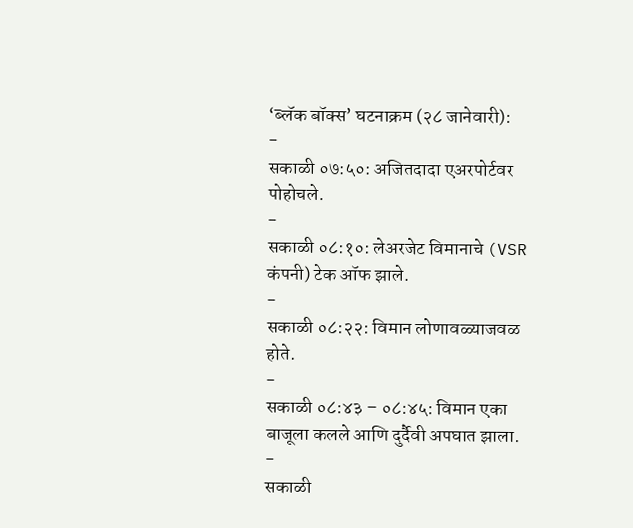‘ब्लॅक बॉक्स’ घटनाक्रम (२८ जानेवारी):
-
सकाळी ०७:५०: अजितदादा एअरपोर्टवर पोहोचले.
-
सकाळी ०८:१०: लेअरजेट विमानाचे (VSR कंपनी) टेक ऑफ झाले.
-
सकाळी ०८:२२: विमान लोणावळ्याजवळ होते.
-
सकाळी ०८:४३ – ०८:४५: विमान एका बाजूला कलले आणि दुर्दैवी अपघात झाला.
-
सकाळी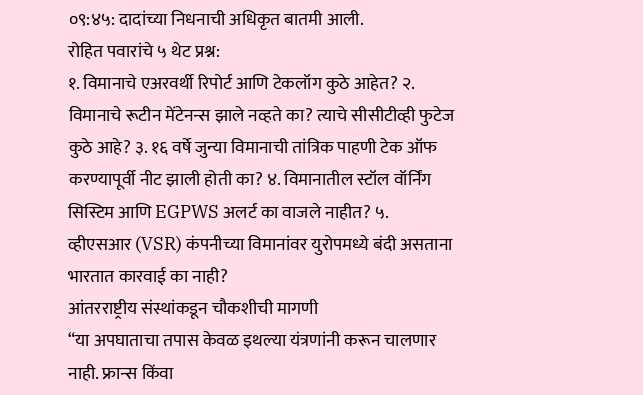०९:४५: दादांच्या निधनाची अधिकृत बातमी आली.
रोहित पवारांचे ५ थेट प्रश्न:
१. विमानाचे एअरवर्थी रिपोर्ट आणि टेकलॉग कुठे आहेत? २. विमानाचे रूटीन मेंटेनन्स झाले नव्हते का? त्याचे सीसीटीव्ही फुटेज कुठे आहे? ३. १६ वर्षे जुन्या विमानाची तांत्रिक पाहणी टेक ऑफ करण्यापूर्वी नीट झाली होती का? ४. विमानातील स्टॉल वॉर्निंग सिस्टिम आणि EGPWS अलर्ट का वाजले नाहीत? ५. व्हीएसआर (VSR) कंपनीच्या विमानांवर युरोपमध्ये बंदी असताना भारतात कारवाई का नाही?
आंतरराष्ट्रीय संस्थांकडून चौकशीची मागणी
“या अपघाताचा तपास केवळ इथल्या यंत्रणांनी करून चालणार नाही. फ्रान्स किंवा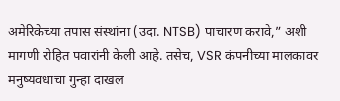अमेरिकेच्या तपास संस्थांना (उदा. NTSB) पाचारण करावे,” अशी मागणी रोहित पवारांनी केली आहे. तसेच, VSR कंपनीच्या मालकावर मनुष्यवधाचा गुन्हा दाखल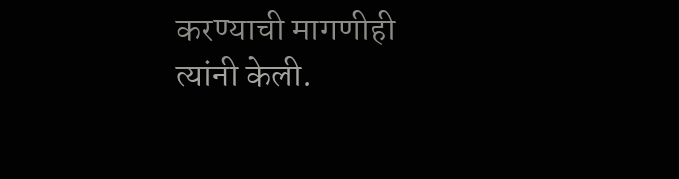करण्याची मागणीही त्यांनी केली.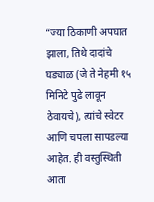“ज्या ठिकाणी अपघात झाला, तिथे दादांचे घड्याळ (जे ते नेहमी १५ मिनिटे पुढे लावून ठेवायचे), त्यांचे स्वेटर आणि चपला सापडल्या आहेत. ही वस्तुस्थिती आता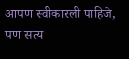आपण स्वीकारली पाहिजे, पण सत्य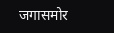जगासमोर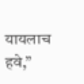यायलाच हवे,”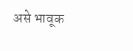असे भावूक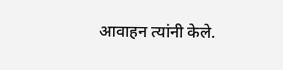आवाहन त्यांनी केले.